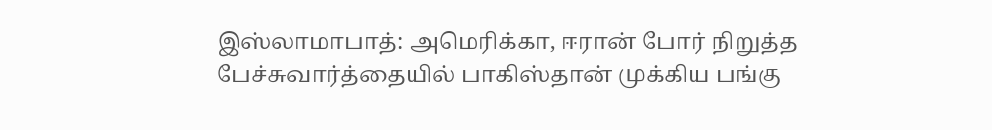இஸ்லாமாபாத்: அமெரிக்கா, ஈரான் போர் நிறுத்த பேச்சுவார்த்தையில் பாகிஸ்தான் முக்கிய பங்கு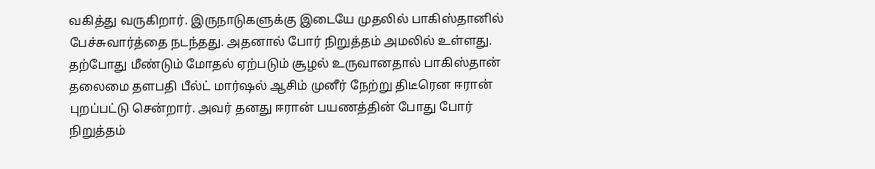வகித்து வருகிறார். இருநாடுகளுக்கு இடையே முதலில் பாகிஸ்தானில் பேச்சுவார்த்தை நடந்தது. அதனால் போர் நிறுத்தம் அமலில் உள்ளது. தற்போது மீண்டும் மோதல் ஏற்படும் சூழல் உருவானதால் பாகிஸ்தான் தலைமை தளபதி பீல்ட் மார்ஷல் ஆசிம் முனீர் நேற்று திடீரென ஈரான் புறப்பட்டு சென்றார். அவர் தனது ஈரான் பயணத்தின் போது போர் நிறுத்தம்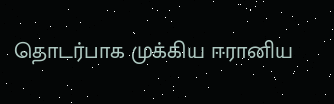தொடர்பாக முக்கிய ஈரானிய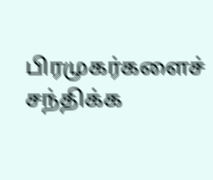பிரமுகர்களைச் சந்திக்க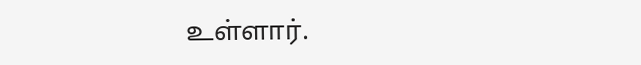உள்ளார்.